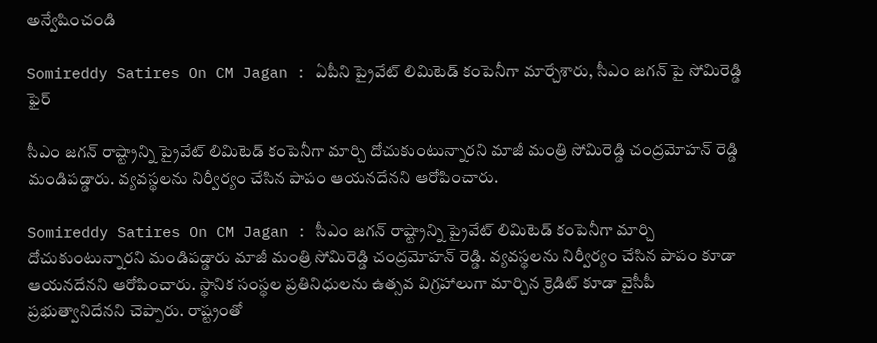అన్వేషించండి

Somireddy Satires On CM Jagan : ఏపీని ప్రైవేట్ లిమిటెడ్ కంపెనీగా మార్చేశారు, సీఎం జగన్ పై సోమిరెడ్డి ఫైర్

సీఎం జగన్ రాష్ట్రాన్ని ప్రైవేట్ లిమిటెడ్ కంపెనీగా మార్చి దోచుకుంటున్నారని మాజీ మంత్రి సోమిరెడ్డి చంద్రమోహన్ రెడ్డి మండిపడ్డారు. వ్యవస్థలను నిర్వీర్యం చేసిన పాపం ఆయనదేనని ఆరోపించారు.

Somireddy Satires On CM Jagan : సీఎం జగన్ రాష్ట్రాన్ని ప్రైవేట్ లిమిటెడ్ కంపెనీగా మార్చి దోచుకుంటున్నారని మండిపడ్డారు మాజీ మంత్రి సోమిరెడ్డి చంద్రమోహన్ రెడ్డి. వ్యవస్థలను నిర్వీర్యం చేసిన పాపం కూడా ఆయనదేనని ఆరోపించారు. స్థానిక సంస్థల ప్రతినిధులను ఉత్సవ విగ్రహాలుగా మార్చిన క్రెడిట్ కూడా వైసీపీ ప్రభుత్వానిదేనని చెప్పారు. రాష్ట్రంతో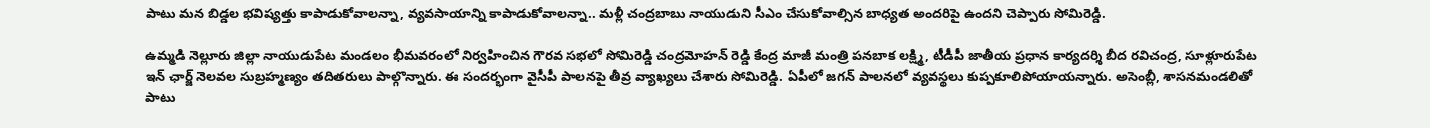పాటు మన బిడ్డల భవిష్యత్తు కాపాడుకోవాలన్నా, వ్యవసాయాన్ని కాపాడుకోవాలన్నా.. మళ్లీ చంద్రబాబు నాయుడుని సీఎం చేసుకోవాల్సిన బాధ్యత అందరిపై ఉందని చెప్పారు సోమిరెడ్డి.

ఉమ్మడి నెల్లూరు జిల్లా నాయుడుపేట మండలం భీమవరంలో నిర్వహించిన గౌరవ సభలో సోమిరెడ్డి చంద్రమోహన్ రెడ్డి కేంద్ర మాజీ మంత్రి పనబాక లక్ష్మి, టీడీపీ జాతీయ ప్రధాన కార్యదర్శి బీద రవిచంద్ర, సూళ్లూరుపేట ఇన్ ఛార్జ్ నెలవల సుబ్రహ్మణ్యం తదితరులు పాల్గొన్నారు. ఈ సందర్భంగా వైసీపీ పాలనపై తీవ్ర వ్యాఖ్యలు చేశారు సోమిరెడ్డి. ఏపీలో జగన్ పాలనలో వ్యవస్థలు కుప్పకూలిపోయాయన్నారు. అసెంబ్లీ, శాసనమండలితో పాటు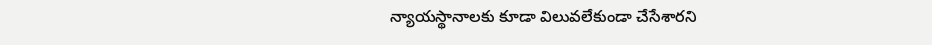న్యాయస్థానాలకు కూడా విలువలేకుండా చేసేశారని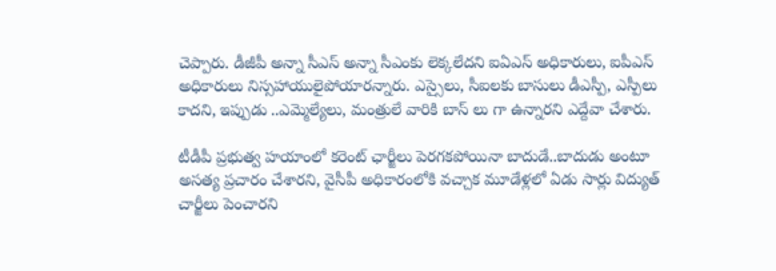చెప్పారు. డీజీపీ అన్నా సీఎస్ అన్నా సీఎంకు లెక్కలేదని ఐఏఎస్ అధికారులు, ఐపీఎస్ అధికారులు నిస్సహాయులైపోయారన్నారు. ఎస్సైలు, సీఐలకు బాసులు డీఎస్పీ, ఎస్పీలు కాదని, ఇప్పుడు ..ఎమ్మెల్యేలు, మంత్రులే వారికి బాస్ లు గా ఉన్నారని ఎద్దేవా చేశారు.

టీడీపీ ప్రభుత్వ హయాంలో కరెంట్ ఛార్జీలు పెరగకపోయినా బాదుడే..బాదుడు అంటూ అసత్య ప్రచారం చేశారని, వైసీపీ అధికారంలోకి వచ్చాక మూడేళ్లలో ఏడు సార్లు విద్యుత్ చార్జీలు పెంచారని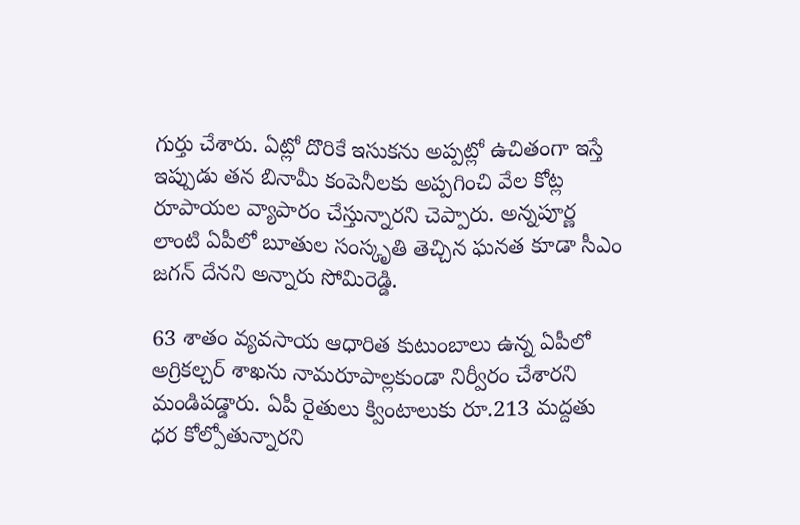గుర్తు చేశారు. ఏట్లో దొరికే ఇసుకను అప్పట్లో ఉచితంగా ఇస్తే ఇప్పుడు తన బినామీ కంపెనీలకు అప్పగించి వేల కోట్ల రూపాయల వ్యాపారం చేస్తున్నారని చెప్పారు. అన్నపూర్ణ లాంటి ఏపీలో బూతుల సంస్కృతి తెచ్చిన ఘనత కూడా సీఎం జగన్ దేనని అన్నారు సోమిరెడ్డి.

63 శాతం వ్యవసాయ ఆధారిత కుటుంబాలు ఉన్న ఏపీలో అగ్రికల్చర్ శాఖను నామరూపాల్లకుండా నిర్వీరం చేశారని మండిపడ్డారు. ఏపీ రైతులు క్వింటాలుకు రూ.213 మద్దతు ధర కోల్పోతున్నారని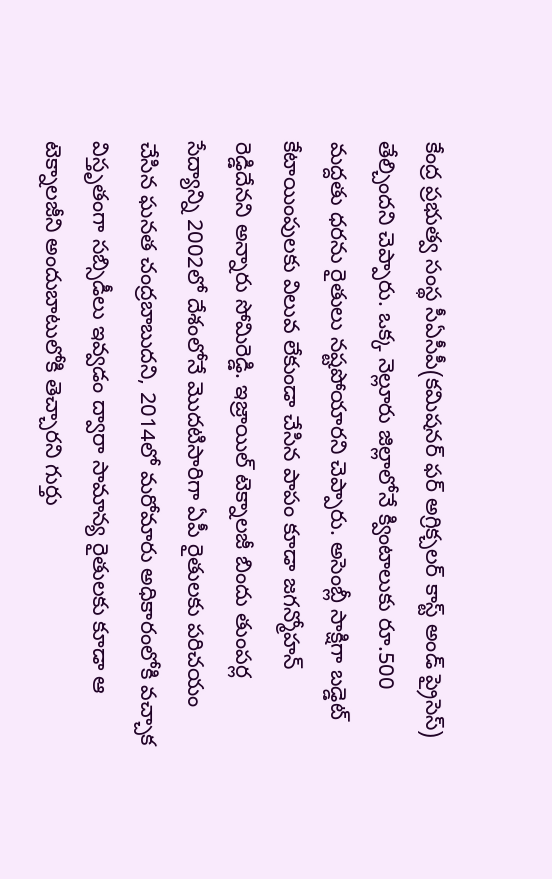కేంద్ర ప్రభుత్వ సంస్థ సీఏసీపీ(కమిషనర్ ఫర్ అగ్రిక్చలర్ కాస్ట్ అండ్ ప్రైసెస్) తేల్చిందని చెప్పారు. ఒక్క నెల్లూరు జిల్లాలోనే క్వింటాలుకు రూ.500 మద్దతు ధరను రైతులు నష్టపోయారని చెప్పారు. అసెంబ్లీ సాక్షిగా బడ్డెట్ కేటాయింపులకు విలువ లేకుండా చేసిన పాపం కూడా జగన్మోహన్ రెడ్డిదేనని అన్నారు సోమిరెడ్డి. ఇజ్రాయిల్ టెక్నాలజీ బిందు తుంపర్ల సేద్యాన్ని 2002లో దేశంలోనే మొదటిసారిగా ఏపీ రైతులకు పరిచయం చేసిన ఘనత చంద్రబాబుదని, 2014లో మరోమారు అధికారంలోకి వచ్చాక విస్తృతంగా సబ్సిడీలు ఇవ్వడం ద్వారా సామాన్య రైతులకు కూడా ఆ టెక్నాలజీని అందుబాటులోకి తెచ్చారని గుర్తు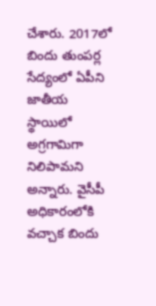చేశారు. 2017లో బిందు తుంపర్ల సేద్యంలో ఏపీని జాతీయ స్థాయిలో అగ్రగామిగా నిలిపామని అన్నారు. వైసీపీ అధికారంలోకి వచ్చాక బిందు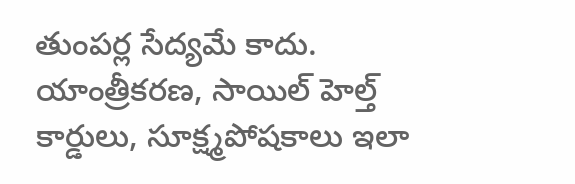తుంపర్ల సేద్యమే కాదు. యాంత్రీకరణ, సాయిల్ హెల్త్ కార్డులు, సూక్ష్మపోషకాలు ఇలా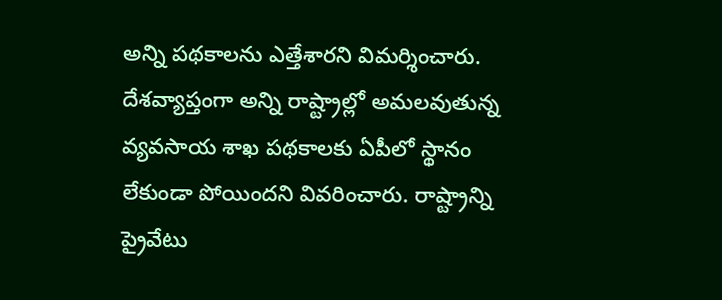అన్ని పథకాలను ఎత్తేశారని విమర్శించారు. దేశవ్యాప్తంగా అన్ని రాష్ట్రాల్లో అమలవుతున్న వ్యవసాయ శాఖ పథకాలకు ఏపీలో స్థానం లేకుండా పోయిందని వివరించారు. రాష్ట్రాన్ని ప్రైవేటు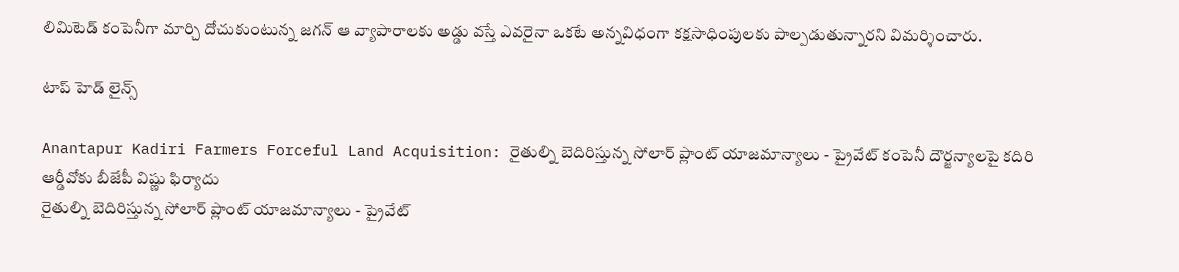లిమిటెడ్ కంపెనీగా మార్చి దోచుకుంటున్న జగన్ ఆ వ్యాపారాలకు అడ్డు వస్తే ఎవరైనా ఒకటే అన్నవిధంగా కక్షసాధింపులకు పాల్పడుతున్నారని విమర్శించారు.

టాప్ హెడ్ లైన్స్

Anantapur Kadiri Farmers Forceful Land Acquisition: రైతుల్ని బెదిరిస్తున్న సోలార్ ప్లాంట్ యాజమాన్యాలు - ప్రైవేట్ కంపెనీ దౌర్జన్యాలపై కదిరి ఆర్డీవోకు బీజేపీ విష్ణు ఫిర్యాదు
రైతుల్ని బెదిరిస్తున్న సోలార్ ప్లాంట్ యాజమాన్యాలు - ప్రైవేట్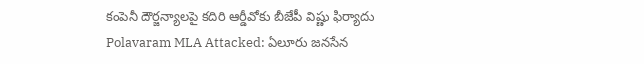కంపెనీ దౌర్జన్యాలపై కదిరి ఆర్డీవోకు బీజేపీ విష్ణు ఫిర్యాదు
Polavaram MLA Attacked: ఏలూరు జనసేన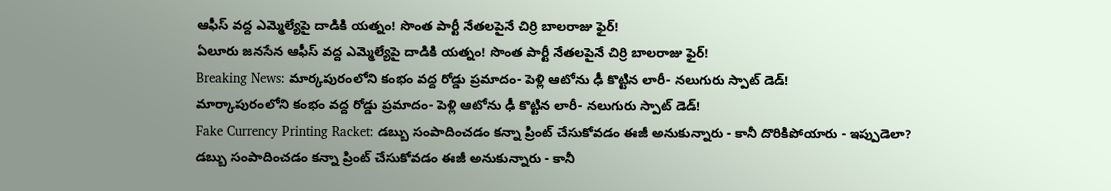ఆఫీస్‌ వద్ద ఎమ్మెల్యేపై దాడికి యత్నం! సొంత పార్టీ నేతలపైనే చిర్రి బాలరాజు ఫైర్‌!
ఏలూరు జనసేన ఆఫీస్‌ వద్ద ఎమ్మెల్యేపై దాడికి యత్నం! సొంత పార్టీ నేతలపైనే చిర్రి బాలరాజు ఫైర్‌!
Breaking News: మార్కపురంలోని కంభం వద్ద రోడ్డు ప్రమాదం- పెళ్లి ఆటోను ఢీ కొట్టిన లారీ- నలుగురు స్పాట్‌ డెడ్‌!
మార్కాపురంలోని కంభం వద్ద రోడ్డు ప్రమాదం- పెళ్లి ఆటోను ఢీ కొట్టిన లారీ- నలుగురు స్పాట్‌ డెడ్‌!
Fake Currency Printing Racket: డబ్బు సంపాదించడం కన్నా ప్రింట్ చేసుకోవడం ఈజీ అనుకున్నారు - కానీ దొరికిపోయారు - ఇప్పుడెలా?
డబ్బు సంపాదించడం కన్నా ప్రింట్ చేసుకోవడం ఈజీ అనుకున్నారు - కానీ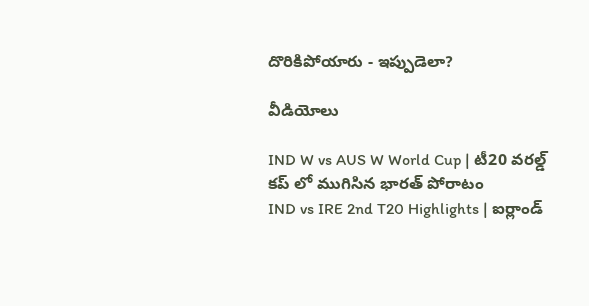దొరికిపోయారు - ఇప్పుడెలా?

వీడియోలు

IND W vs AUS W World Cup | టీ20 వరల్డ్ కప్ లో ముగిసిన భారత్ పోరాటం
IND vs IRE 2nd T20 Highlights | ఐర్లాండ్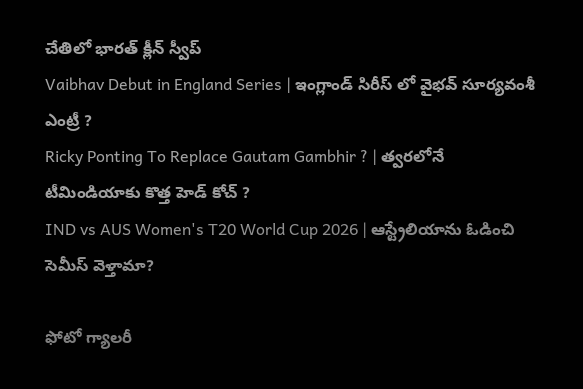చేతిలో భారత్ క్లీన్ స్వీప్
Vaibhav Debut in England Series | ఇంగ్లాండ్ సిరీస్ లో వైభవ్ సూర్యవంశీ ఎంట్రీ ?
Ricky Ponting To Replace Gautam Gambhir ? | త్వరలోనే టీమిండియాకు కొత్త హెడ్ కోచ్ ?
IND vs AUS Women's T20 World Cup 2026 | ఆస్ట్రేలియాను ఓడించి సెమీస్ వెళ్తామా?

ఫోటో గ్యాలరీ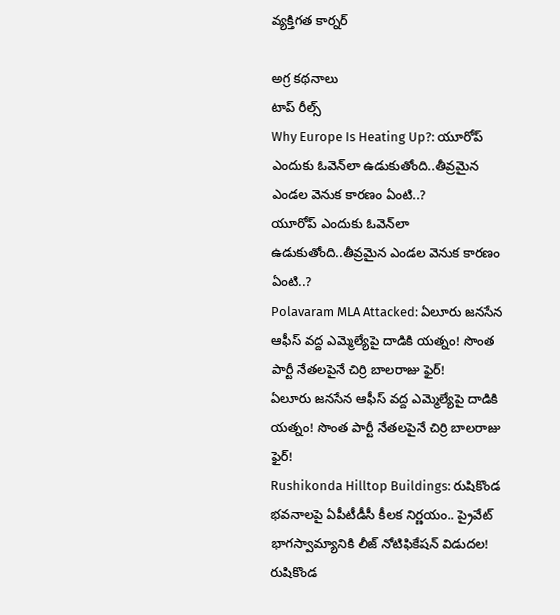వ్యక్తిగత కార్నర్

అగ్ర కథనాలు
టాప్ రీల్స్
Why Europe Is Heating Up?: యూరోప్ ఎందుకు ఓవెన్‌లా ఉడుకుతోంది..తీవ్రమైన ఎండల వెనుక కారణం ఏంటి..?
యూరోప్ ఎందుకు ఓవెన్‌లా ఉడుకుతోంది..తీవ్రమైన ఎండల వెనుక కారణం ఏంటి..?
Polavaram MLA Attacked: ఏలూరు జనసేన ఆఫీస్‌ వద్ద ఎమ్మెల్యేపై దాడికి యత్నం! సొంత పార్టీ నేతలపైనే చిర్రి బాలరాజు ఫైర్‌!
ఏలూరు జనసేన ఆఫీస్‌ వద్ద ఎమ్మెల్యేపై దాడికి యత్నం! సొంత పార్టీ నేతలపైనే చిర్రి బాలరాజు ఫైర్‌!
Rushikonda Hilltop Buildings: రుషికొండ భవనాలపై ఏపీటీడీసీ కీలక నిర్ణయం.. ప్రైవేట్ భాగస్వామ్యానికి లీజ్ నోటిఫికేషన్ విడుదల!
రుషికొండ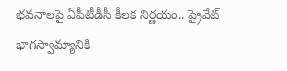భవనాలపై ఏపీటీడీసీ కీలక నిర్ణయం.. ప్రైవేట్ భాగస్వామ్యానికి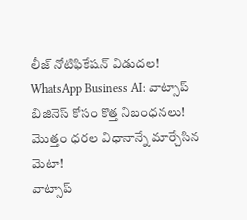లీజ్ నోటిఫికేషన్ విడుదల!
WhatsApp Business AI: వాట్సాప్ బిజినెస్ కోసం కొత్త నిబంధనలు! మొత్తం ధరల విధానాన్నే మార్చేసిన మెటా!
వాట్సాప్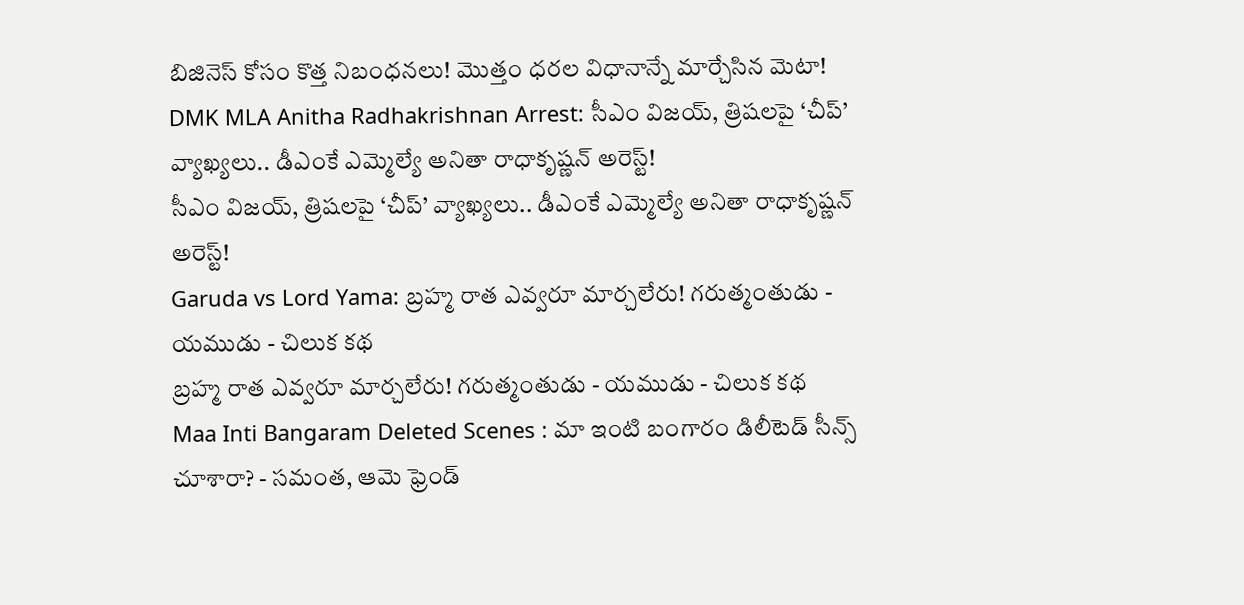బిజినెస్ కోసం కొత్త నిబంధనలు! మొత్తం ధరల విధానాన్నే మార్చేసిన మెటా!
DMK MLA Anitha Radhakrishnan Arrest: సీఎం విజయ్, త్రిషలపై ‘చీప్’ వ్యాఖ్యలు.. డీఎంకే ఎమ్మెల్యే అనితా రాధాకృష్ణన్ అరెస్ట్!
సీఎం విజయ్, త్రిషలపై ‘చీప్’ వ్యాఖ్యలు.. డీఎంకే ఎమ్మెల్యే అనితా రాధాకృష్ణన్ అరెస్ట్!
Garuda vs Lord Yama: బ్రహ్మ రాత ఎవ్వరూ మార్చలేరు! గరుత్మంతుడు - యముడు - చిలుక కథ
బ్రహ్మ రాత ఎవ్వరూ మార్చలేరు! గరుత్మంతుడు - యముడు - చిలుక కథ
Maa Inti Bangaram Deleted Scenes : మా ఇంటి బంగారం డిలీటెడ్ సీన్స్ చూశారా? - సమంత, ఆమె ఫ్రెండ్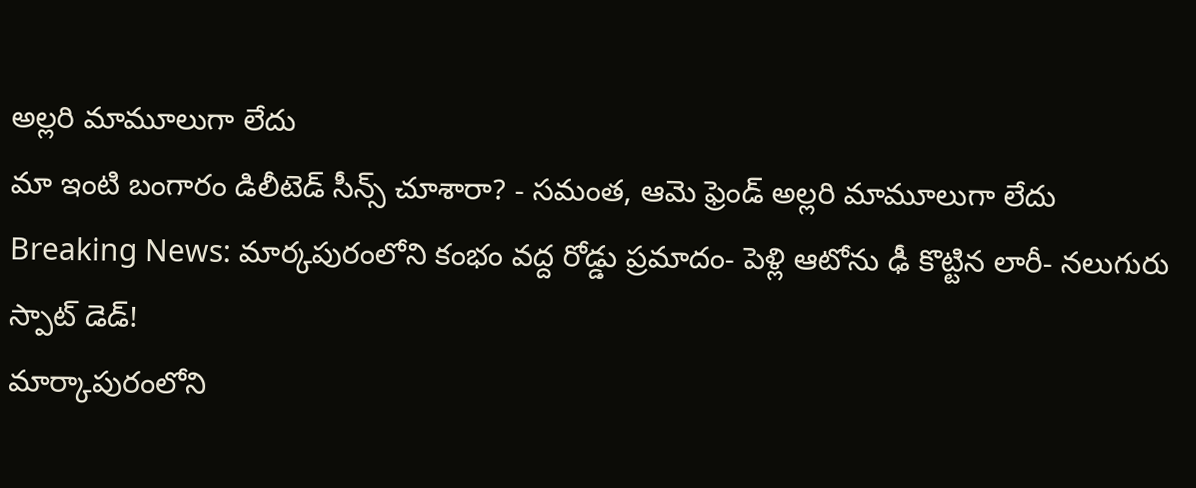అల్లరి మామూలుగా లేదు
మా ఇంటి బంగారం డిలీటెడ్ సీన్స్ చూశారా? - సమంత, ఆమె ఫ్రెండ్ అల్లరి మామూలుగా లేదు
Breaking News: మార్కపురంలోని కంభం వద్ద రోడ్డు ప్రమాదం- పెళ్లి ఆటోను ఢీ కొట్టిన లారీ- నలుగురు స్పాట్‌ డెడ్‌!
మార్కాపురంలోని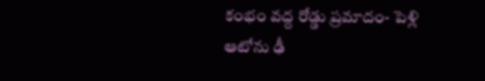కంభం వద్ద రోడ్డు ప్రమాదం- పెళ్లి ఆటోను ఢీ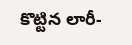కొట్టిన లారీ-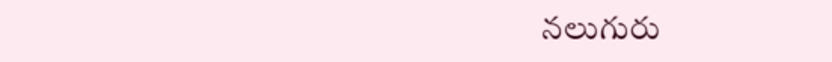నలుగురు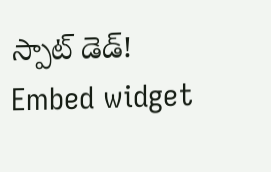స్పాట్‌ డెడ్‌!
Embed widget